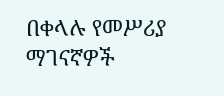በቀላሉ የመሥሪያ ማገናኛዎች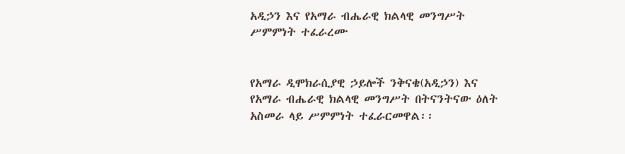አዲኃን እና የአማራ ብሔራዊ ክልላዊ መንግሥት ሥምምነት ተፈራረሙ


የአማራ ዲሞክራሲያዊ ኃይሎች ንቅናቄ(አዲኃን) እና የአማራ ብሔራዊ ክልላዊ መንግሥት በትናንትናው ዕለት አስመራ ላይ ሥምምነት ተፈራርመዋል፡፡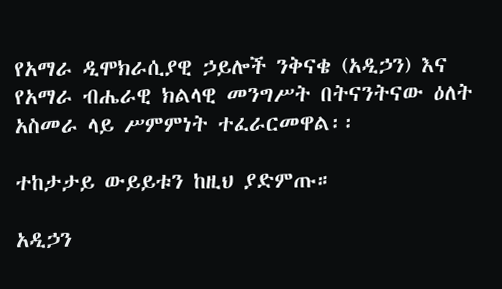የአማራ ዲሞክራሲያዊ ኃይሎች ንቅናቄ (አዲኃን) እና የአማራ ብሔራዊ ክልላዊ መንግሥት በትናንትናው ዕለት አስመራ ላይ ሥምምነት ተፈራርመዋል፡፡

ተከታታይ ውይይቱን ከዚህ ያድምጡ።

አዲኃን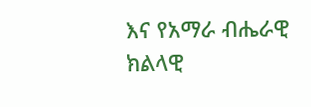እና የአማራ ብሔራዊ ክልላዊ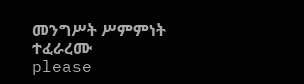መንግሥት ሥምምነት ተፈራረሙ
please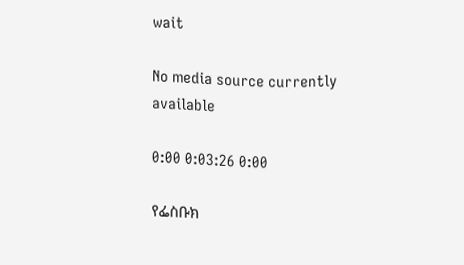wait

No media source currently available

0:00 0:03:26 0:00

የፌስቡክ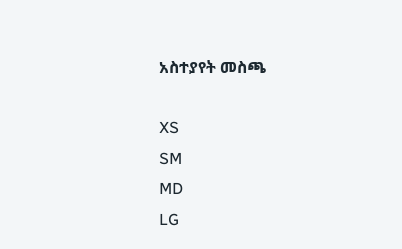አስተያየት መስጫ

XS
SM
MD
LG